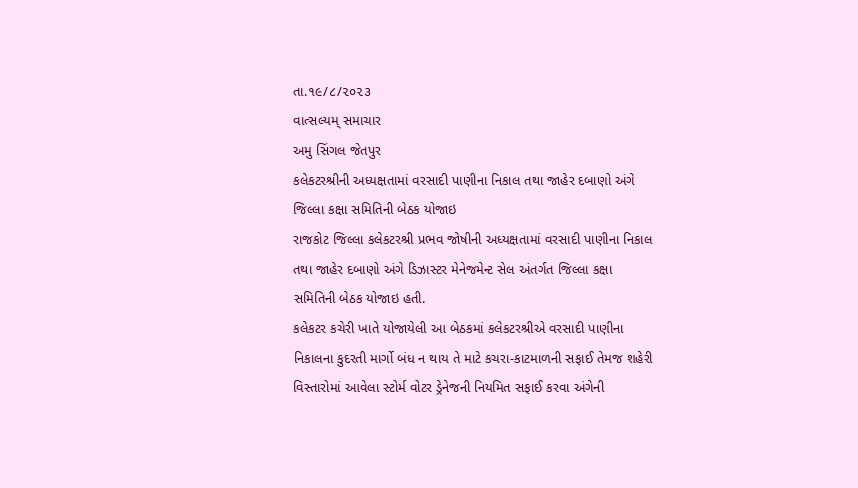તા.૧૯/૮/૨૦૨૩
વાત્સલ્યમ્ સમાચાર
અમુ સિંગલ જેતપુર
કલેકટરશ્રીની અધ્યક્ષતામાં વરસાદી પાણીના નિકાલ તથા જાહેર દબાણો અંગે જિલ્લા કક્ષા સમિતિની બેઠક યોજાઇ
રાજકોટ જિલ્લા કલેકટરશ્રી પ્રભવ જોષીની અધ્યક્ષતામાં વરસાદી પાણીના નિકાલ તથા જાહેર દબાણો અંગે ડિઝાસ્ટર મેનેજમેન્ટ સેલ અંતર્ગત જિલ્લા કક્ષા સમિતિની બેઠક યોજાઇ હતી.
કલેકટર કચેરી ખાતે યોજાયેલી આ બેઠકમાં કલેકટરશ્રીએ વરસાદી પાણીના નિકાલના કુદરતી માર્ગો બંધ ન થાય તે માટે કચરા-કાટમાળની સફાઈ તેમજ શહેરી વિસ્તારોમાં આવેલા સ્ટોર્મ વોટર ડ્રેનેજની નિયમિત સફાઈ કરવા અંગેની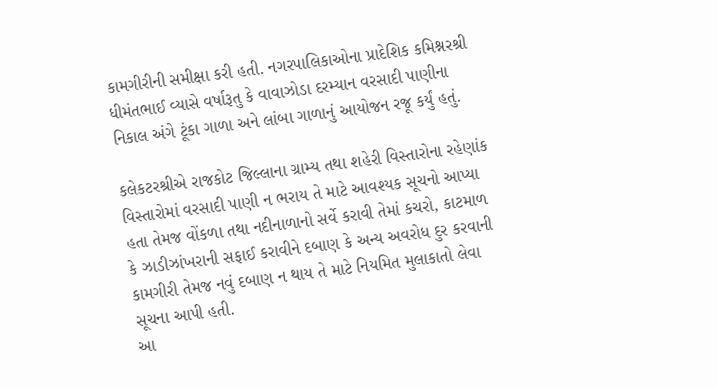કામગીરીની સમીક્ષા કરી હતી. નગરપાલિકાઓના પ્રાદેશિક કમિશ્નરશ્રી ધીમંતભાઈ વ્યાસે વર્ષારૂતુ કે વાવાઝોડા દરમ્યાન વરસાદી પાણીના નિકાલ અંગે ટૂંકા ગાળા અને લાંબા ગાળાનું આયોજન રજૂ કર્યું હતું.

કલેકટરશ્રીએ રાજકોટ જિલ્લાના ગ્રામ્ય તથા શહેરી વિસ્તારોના રહેણાંક વિસ્તારોમાં વરસાદી પાણી ન ભરાય તે માટે આવશ્યક સૂચનો આપ્યા હતા તેમજ વોંકળા તથા નદીનાળાનો સર્વે કરાવી તેમાં કચરો, કાટમાળ કે ઝાડીઝાંખરાની સફાઈ કરાવીને દબાણ કે અન્ય અવરોધ દુર કરવાની કામગીરી તેમજ નવું દબાણ ન થાય તે માટે નિયમિત મુલાકાતો લેવા સૂચના આપી હતી.
આ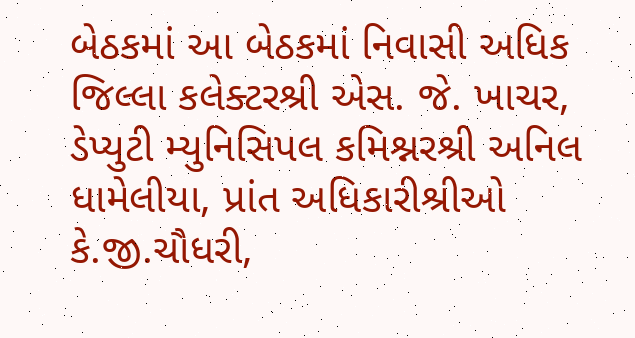બેઠકમાં આ બેઠકમાં નિવાસી અધિક જિલ્લા કલેક્ટરશ્રી એસ. જે. ખાચર, ડેપ્યુટી મ્યુનિસિપલ કમિશ્નરશ્રી અનિલ ધામેલીયા, પ્રાંત અધિકારીશ્રીઓ કે.જી.ચૌધરી,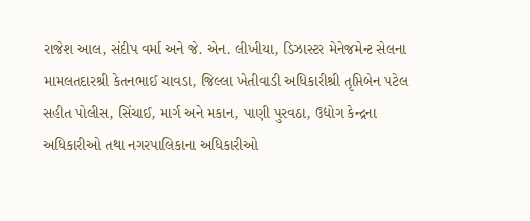રાજેશ આલ, સંદીપ વર્મા અને જે. એન. લીખીયા, ડિઝાસ્ટર મેનેજમેન્ટ સેલના મામલતદારશ્રી કેતનભાઈ ચાવડા, જિલ્લા ખેતીવાડી અધિકારીશ્રી તૃપ્તિબેન પટેલ સહીત પોલીસ, સિંચાઈ, માર્ગ અને મકાન, પાણી પુરવઠા, ઉદ્યોગ કેન્દ્રના અધિકારીઓ તથા નગરપાલિકાના અધિકારીઓ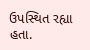ઉપસ્થિત રહ્યા હતા.